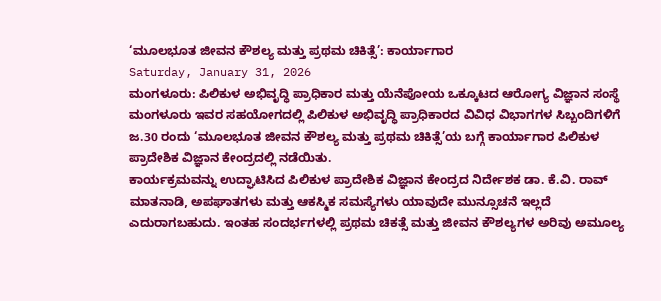‘ಮೂಲಭೂತ ಜೀವನ ಕೌಶಲ್ಯ ಮತ್ತು ಪ್ರಥಮ ಚಿಕಿತ್ಸೆ’: ಕಾರ್ಯಾಗಾರ
Saturday, January 31, 2026
ಮಂಗಳೂರು: ಪಿಲಿಕುಳ ಅಭಿವೃದ್ಧಿ ಪ್ರಾಧಿಕಾರ ಮತ್ತು ಯೆನೆಪೋಯ ಒಕ್ಕೂಟದ ಆರೋಗ್ಯ ವಿಜ್ಞಾನ ಸಂಸ್ಥೆ ಮಂಗಳೂರು ಇವರ ಸಹಯೋಗದಲ್ಲಿ ಪಿಲಿಕುಳ ಅಭಿವೃದ್ಧಿ ಪ್ರಾಧಿಕಾರದ ವಿವಿಧ ವಿಭಾಗಗಳ ಸಿಬ್ಬಂದಿಗಳಿಗೆ ಜ.30 ರಂದು ‘ಮೂಲಭೂತ ಜೀವನ ಕೌಶಲ್ಯ ಮತ್ತು ಪ್ರಥಮ ಚಿಕಿತ್ಸೆ’ಯ ಬಗ್ಗೆ ಕಾರ್ಯಾಗಾರ ಪಿಲಿಕುಳ ಪ್ರಾದೇಶಿಕ ವಿಜ್ಞಾನ ಕೇಂದ್ರದಲ್ಲಿ ನಡೆಯಿತು.
ಕಾರ್ಯಕ್ರಮವನ್ನು ಉದ್ಘಾಟಿಸಿದ ಪಿಲಿಕುಳ ಪ್ರಾದೇಶಿಕ ವಿಜ್ಞಾನ ಕೇಂದ್ರದ ನಿರ್ದೇಶಕ ಡಾ. ಕೆ.ವಿ. ರಾವ್ ಮಾತನಾಡಿ, ಅಪಘಾತಗಳು ಮತ್ತು ಆಕಸ್ಮಿಕ ಸಮಸ್ಯೆಗಳು ಯಾವುದೇ ಮುನ್ಸೂಚನೆ ಇಲ್ಲದೆ ಎದುರಾಗಬಹುದು. ಇಂತಹ ಸಂದರ್ಭಗಳಲ್ಲಿ ಪ್ರಥಮ ಚಿಕತ್ಸೆ ಮತ್ತು ಜೀವನ ಕೌಶಲ್ಯಗಳ ಅರಿವು ಅಮೂಲ್ಯ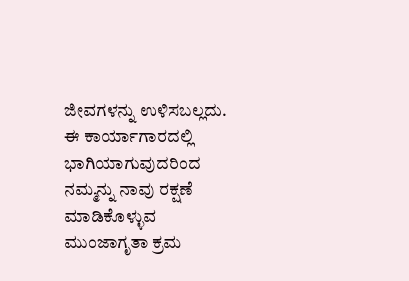ಜೀವಗಳನ್ನು ಉಳಿಸಬಲ್ಲದು. ಈ ಕಾರ್ಯಾಗಾರದಲ್ಲಿ ಭಾಗಿಯಾಗುವುದರಿಂದ ನಮ್ಮನ್ನು ನಾವು ರಕ್ಷಣೆ ಮಾಡಿಕೊಳ್ಳುವ ಮುಂಜಾಗೃತಾ ಕ್ರಮ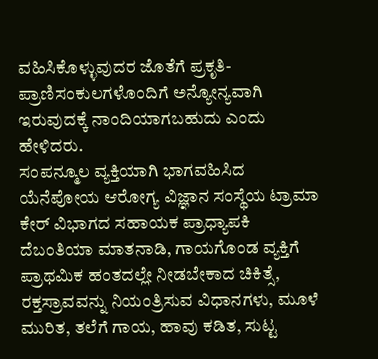ವಹಿಸಿಕೊಳ್ಳುವುದರ ಜೊತೆಗೆ ಪ್ರಕೃತಿ-ಪ್ರಾಣಿಸಂಕುಲಗಳೊಂದಿಗೆ ಅನ್ಯೋನ್ಯವಾಗಿ ಇರುವುದಕ್ಕೆ ನಾಂದಿಯಾಗಬಹುದು ಎಂದು ಹೇಳಿದರು.
ಸಂಪನ್ಮೂಲ ವ್ಯಕ್ತಿಯಾಗಿ ಭಾಗವಹಿಸಿದ ಯೆನೆಪೋಯ ಆರೋಗ್ಯ ವಿಜ್ಞಾನ ಸಂಸ್ಥೆಯ ಟ್ರಾಮಾ ಕೇರ್ ವಿಭಾಗದ ಸಹಾಯಕ ಪ್ರಾಧ್ಯಾಪಕಿ ದೆಬಂತಿಯಾ ಮಾತನಾಡಿ, ಗಾಯಗೊಂಡ ವ್ಯಕ್ತಿಗೆ ಪ್ರಾಥಮಿಕ ಹಂತದಲ್ಲೇ ನೀಡಬೇಕಾದ ಚಿಕಿತ್ಸೆ, ರಕ್ತಸ್ರಾವವನ್ನು ನಿಯಂತ್ರಿಸುವ ವಿಧಾನಗಳು, ಮೂಳೆ ಮುರಿತ, ತಲೆಗೆ ಗಾಯ, ಹಾವು ಕಡಿತ, ಸುಟ್ಟ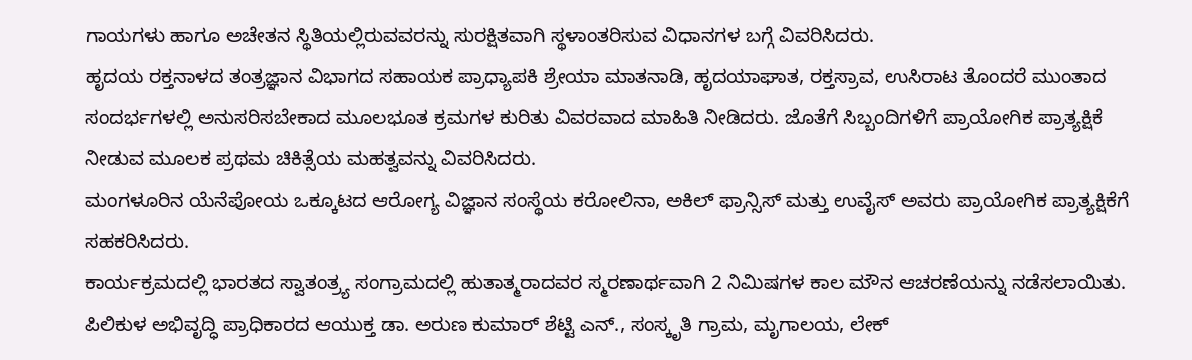ಗಾಯಗಳು ಹಾಗೂ ಅಚೇತನ ಸ್ಥಿತಿಯಲ್ಲಿರುವವರನ್ನು ಸುರಕ್ಷಿತವಾಗಿ ಸ್ಥಳಾಂತರಿಸುವ ವಿಧಾನಗಳ ಬಗ್ಗೆ ವಿವರಿಸಿದರು.
ಹೃದಯ ರಕ್ತನಾಳದ ತಂತ್ರಜ್ಞಾನ ವಿಭಾಗದ ಸಹಾಯಕ ಪ್ರಾಧ್ಯಾಪಕಿ ಶ್ರೇಯಾ ಮಾತನಾಡಿ, ಹೃದಯಾಘಾತ, ರಕ್ತಸ್ರಾವ, ಉಸಿರಾಟ ತೊಂದರೆ ಮುಂತಾದ ಸಂದರ್ಭಗಳಲ್ಲಿ ಅನುಸರಿಸಬೇಕಾದ ಮೂಲಭೂತ ಕ್ರಮಗಳ ಕುರಿತು ವಿವರವಾದ ಮಾಹಿತಿ ನೀಡಿದರು. ಜೊತೆಗೆ ಸಿಬ್ಬಂದಿಗಳಿಗೆ ಪ್ರಾಯೋಗಿಕ ಪ್ರಾತ್ಯಕ್ಷಿಕೆ ನೀಡುವ ಮೂಲಕ ಪ್ರಥಮ ಚಿಕಿತ್ಸೆಯ ಮಹತ್ವವನ್ನು ವಿವರಿಸಿದರು.
ಮಂಗಳೂರಿನ ಯೆನೆಪೋಯ ಒಕ್ಕೂಟದ ಆರೋಗ್ಯ ವಿಜ್ಞಾನ ಸಂಸ್ಥೆಯ ಕರೋಲಿನಾ, ಅಕಿಲ್ ಫ್ರಾನ್ಸಿಸ್ ಮತ್ತು ಉವೈಸ್ ಅವರು ಪ್ರಾಯೋಗಿಕ ಪ್ರಾತ್ಯಕ್ಷಿಕೆಗೆ ಸಹಕರಿಸಿದರು.
ಕಾರ್ಯಕ್ರಮದಲ್ಲಿ ಭಾರತದ ಸ್ವಾತಂತ್ರ್ಯ ಸಂಗ್ರಾಮದಲ್ಲಿ ಹುತಾತ್ಮರಾದವರ ಸ್ಮರಣಾರ್ಥವಾಗಿ 2 ನಿಮಿಷಗಳ ಕಾಲ ಮೌನ ಆಚರಣೆಯನ್ನು ನಡೆಸಲಾಯಿತು.
ಪಿಲಿಕುಳ ಅಭಿವೃದ್ಧಿ ಪ್ರಾಧಿಕಾರದ ಆಯುಕ್ತ ಡಾ. ಅರುಣ ಕುಮಾರ್ ಶೆಟ್ಟಿ ಎನ್., ಸಂಸ್ಕೃತಿ ಗ್ರಾಮ, ಮೃಗಾಲಯ, ಲೇಕ್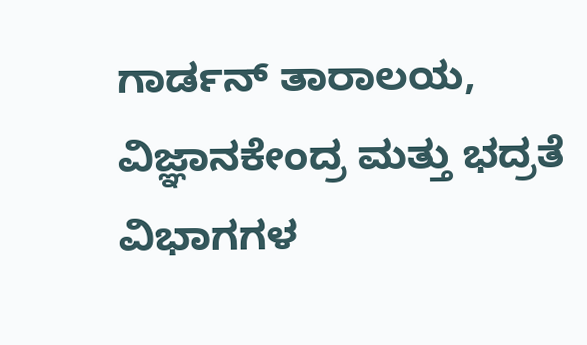ಗಾರ್ಡನ್ ತಾರಾಲಯ, ವಿಜ್ಞಾನಕೇಂದ್ರ ಮತ್ತು ಭದ್ರತೆ ವಿಭಾಗಗಳ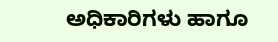ಅಧಿಕಾರಿಗಳು ಹಾಗೂ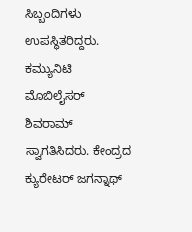ಸಿಬ್ಬಂದಿಗಳು ಉಪಸ್ಥಿತರಿದ್ದರು. ಕಮ್ಯುನಿಟಿ ಮೊಬಿಲೈಸರ್ ಶಿವರಾಮ್ ಸ್ವಾಗತಿಸಿದರು. ಕೇಂದ್ರದ ಕ್ಯುರೇಟರ್ ಜಗನ್ನಾಥ್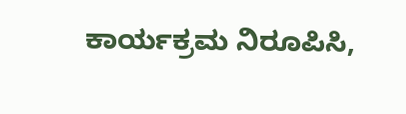ಕಾರ್ಯಕ್ರಮ ನಿರೂಪಿಸಿ,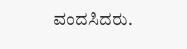ವಂದಸಿದರು.